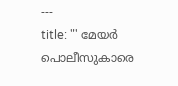---
title: "' മേയര്‍ പൊലീസുകാരെ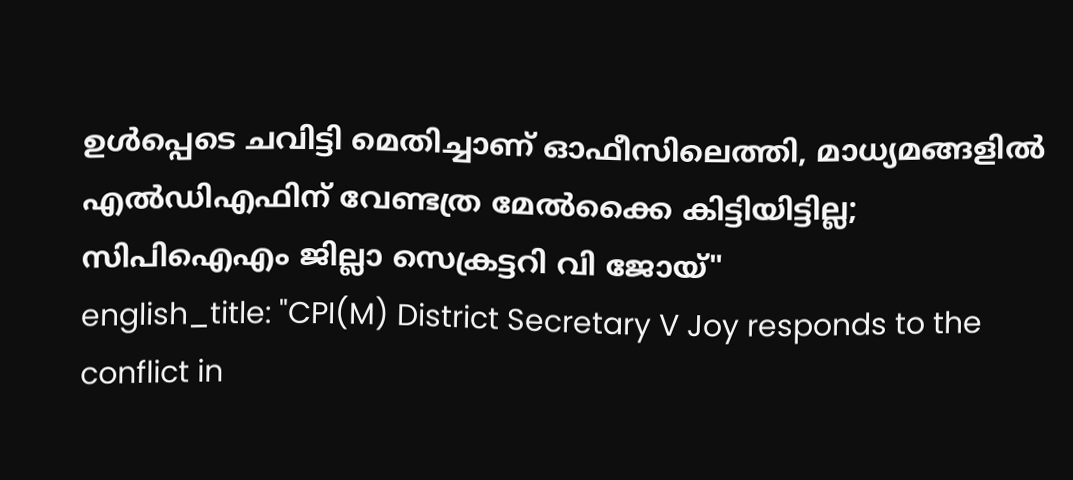ഉള്‍പ്പെടെ ചവിട്ടി മെതിച്ചാണ് ഓഫീസിലെത്തി, മാധ്യമങ്ങളില്‍ എല്‍ഡിഎഫിന് വേണ്ടത്ര മേല്‍ക്കൈ കിട്ടിയിട്ടില്ല; സിപിഐഎം ജില്ലാ സെക്രട്ടറി വി ജോയ്"
english_title: "CPI(M) District Secretary V Joy responds to the conflict in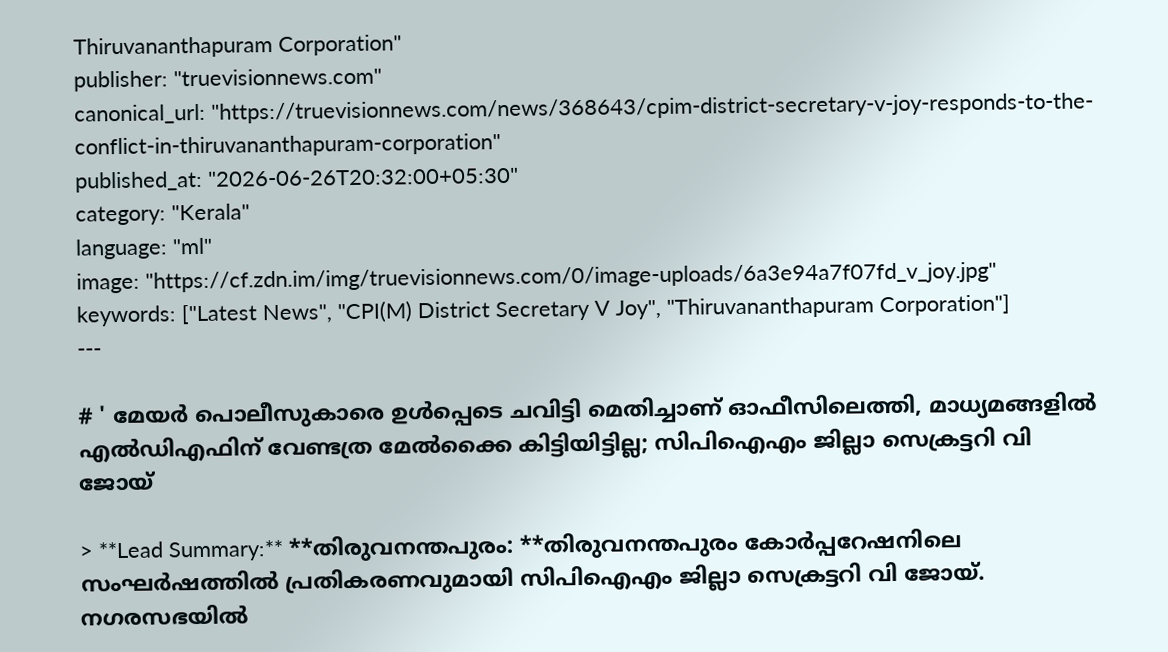Thiruvananthapuram Corporation"
publisher: "truevisionnews.com"
canonical_url: "https://truevisionnews.com/news/368643/cpim-district-secretary-v-joy-responds-to-the-conflict-in-thiruvananthapuram-corporation"
published_at: "2026-06-26T20:32:00+05:30"
category: "Kerala"
language: "ml"
image: "https://cf.zdn.im/img/truevisionnews.com/0/image-uploads/6a3e94a7f07fd_v_joy.jpg"
keywords: ["Latest News", "CPI(M) District Secretary V Joy", "Thiruvananthapuram Corporation"]
---

# ' മേയര്‍ പൊലീസുകാരെ ഉള്‍പ്പെടെ ചവിട്ടി മെതിച്ചാണ് ഓഫീസിലെത്തി, മാധ്യമങ്ങളില്‍ എല്‍ഡിഎഫിന് വേണ്ടത്ര മേല്‍ക്കൈ കിട്ടിയിട്ടില്ല; സിപിഐഎം ജില്ലാ സെക്രട്ടറി വി ജോയ്

> **Lead Summary:** **തിരുവനന്തപുരം: **തിരുവനന്തപുരം കോര്‍പ്പറേഷനിലെ സംഘര്‍ഷത്തില്‍ പ്രതികരണവുമായി സിപിഐഎം ജില്ലാ സെക്രട്ടറി വി ജോയ്. നഗരസഭയില്‍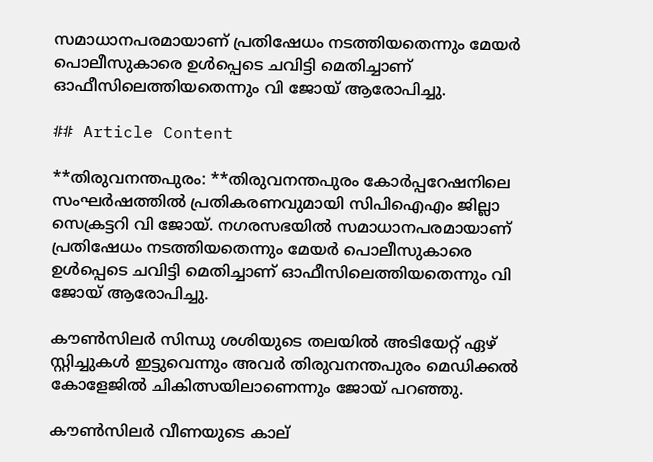സമാധാനപരമായാണ് പ്രതിഷേധം നടത്തിയതെന്നും മേയര്‍ പൊലീസുകാരെ ഉള്‍പ്പെടെ ചവിട്ടി മെതിച്ചാണ് ഓഫീസിലെത്തിയതെന്നും വി ജോയ് ആരോപിച്ചു.

## Article Content

**തിരുവനന്തപുരം: **തിരുവനന്തപുരം കോര്‍പ്പറേഷനിലെ സംഘര്‍ഷത്തില്‍ പ്രതികരണവുമായി സിപിഐഎം ജില്ലാ സെക്രട്ടറി വി ജോയ്. നഗരസഭയില്‍ സമാധാനപരമായാണ് പ്രതിഷേധം നടത്തിയതെന്നും മേയര്‍ പൊലീസുകാരെ ഉള്‍പ്പെടെ ചവിട്ടി മെതിച്ചാണ് ഓഫീസിലെത്തിയതെന്നും വി ജോയ് ആരോപിച്ചു.

കൗണ്‍സിലര്‍ സിന്ധു ശശിയുടെ തലയില്‍ അടിയേറ്റ് ഏഴ് സ്റ്റിച്ചുകള്‍ ഇട്ടുവെന്നും അവര്‍ തിരുവനന്തപുരം മെഡിക്കല്‍ കോളേജില്‍ ചികിത്സയിലാണെന്നും ജോയ് പറഞ്ഞു.

കൗണ്‍സിലര്‍ വീണയുടെ കാല്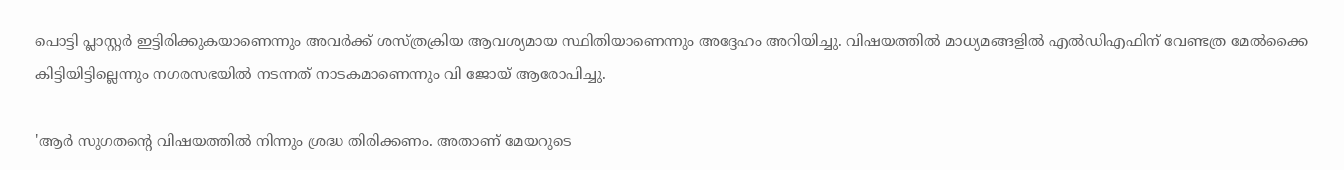പൊട്ടി പ്ലാസ്റ്റര്‍ ഇട്ടിരിക്കുകയാണെന്നും അവര്‍ക്ക് ശസ്ത്രക്രിയ ആവശ്യമായ സ്ഥിതിയാണെന്നും അദ്ദേഹം അറിയിച്ചു. വിഷയത്തില്‍ മാധ്യമങ്ങളില്‍ എല്‍ഡിഎഫിന് വേണ്ടത്ര മേല്‍ക്കൈ കിട്ടിയിട്ടില്ലെന്നും നഗരസഭയില്‍ നടന്നത് നാടകമാണെന്നും വി ജോയ് ആരോപിച്ചു.

'ആര്‍ സുഗതന്റെ വിഷയത്തില്‍ നിന്നും ശ്രദ്ധ തിരിക്കണം. അതാണ് മേയറുടെ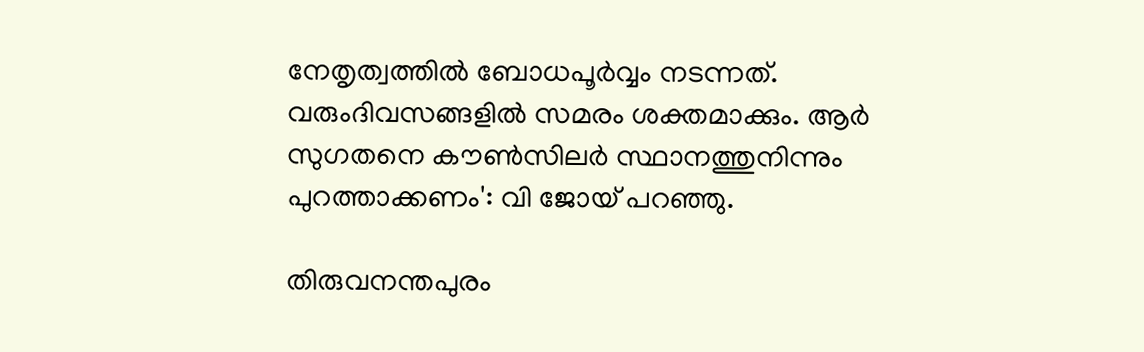നേതൃത്വത്തില്‍ ബോധപൂര്‍വ്വം നടന്നത്. വരുംദിവസങ്ങളില്‍ സമരം ശക്തമാക്കും. ആര്‍ സുഗതനെ കൗണ്‍സിലര്‍ സ്ഥാനത്തുനിന്നും പുറത്താക്കണം': വി ജോയ് പറഞ്ഞു.

തിരുവനന്തപുരം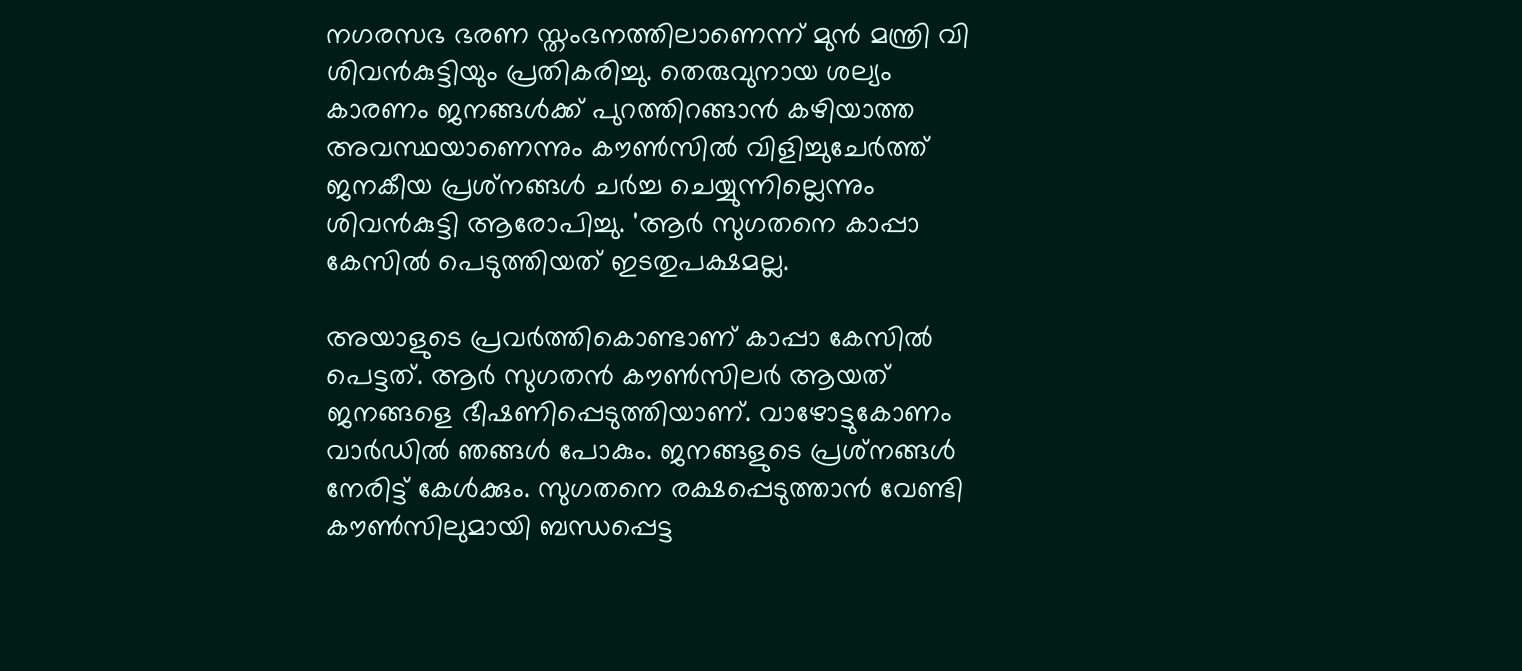നഗരസഭ ഭരണ സ്തംഭനത്തിലാണെന്ന് മുന്‍ മന്ത്രി വി ശിവന്‍കുട്ടിയും പ്രതികരിച്ചു. തെരുവുനായ ശല്യം കാരണം ജനങ്ങള്‍ക്ക് പുറത്തിറങ്ങാന്‍ കഴിയാത്ത അവസ്ഥയാണെന്നും കൗണ്‍സില്‍ വിളിച്ചുചേര്‍ത്ത് ജനകീയ പ്രശ്‌നങ്ങള്‍ ചര്‍ച്ച ചെയ്യുന്നില്ലെന്നും ശിവന്‍കുട്ടി ആരോപിച്ചു. 'ആര്‍ സുഗതനെ കാപ്പാ കേസില്‍ പെടുത്തിയത് ഇടതുപക്ഷമല്ല.

അയാളുടെ പ്രവര്‍ത്തികൊണ്ടാണ് കാപ്പാ കേസില്‍ പെട്ടത്. ആര്‍ സുഗതന്‍ കൗണ്‍സിലര്‍ ആയത് ജനങ്ങളെ ഭീഷണിപ്പെടുത്തിയാണ്. വാഴോട്ടുകോണം വാര്‍ഡില്‍ ഞങ്ങള്‍ പോകും. ജനങ്ങളുടെ പ്രശ്‌നങ്ങള്‍ നേരിട്ട് കേള്‍ക്കും. സുഗതനെ രക്ഷപ്പെടുത്താന്‍ വേണ്ടി കൗണ്‍സിലുമായി ബന്ധപ്പെട്ട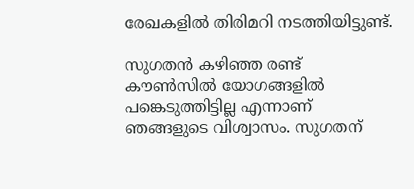രേഖകളില്‍ തിരിമറി നടത്തിയിട്ടുണ്ട്.

സുഗതന്‍ കഴിഞ്ഞ രണ്ട് കൗണ്‍സില്‍ യോഗങ്ങളില്‍ പങ്കെടുത്തിട്ടില്ല എന്നാണ് ഞങ്ങളുടെ വിശ്വാസം. സുഗതന്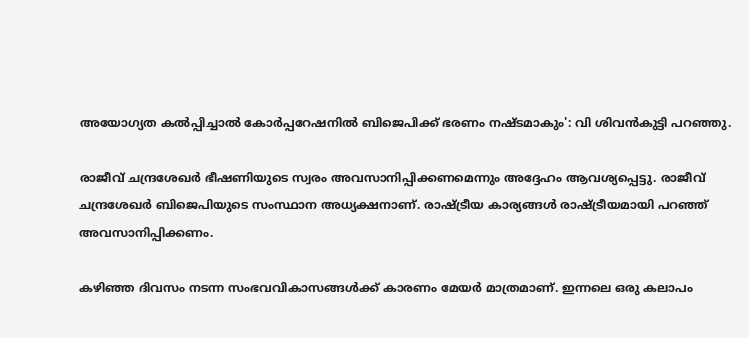അയോഗ്യത കല്‍പ്പിച്ചാല്‍ കോര്‍പ്പറേഷനില്‍ ബിജെപിക്ക് ഭരണം നഷ്ടമാകും': വി ശിവന്‍കുട്ടി പറഞ്ഞു.

രാജീവ് ചന്ദ്രശേഖര്‍ ഭീഷണിയുടെ സ്വരം അവസാനിപ്പിക്കണമെന്നും അദ്ദേഹം ആവശ്യപ്പെട്ടു. രാജീവ് ചന്ദ്രശേഖര്‍ ബിജെപിയുടെ സംസ്ഥാന അധ്യക്ഷനാണ്. രാഷ്ട്രീയ കാര്യങ്ങള്‍ രാഷ്ട്രീയമായി പറഞ്ഞ് അവസാനിപ്പിക്കണം.

കഴിഞ്ഞ ദിവസം നടന്ന സംഭവവികാസങ്ങള്‍ക്ക് കാരണം മേയര്‍ മാത്രമാണ്. ഇന്നലെ ഒരു കലാപം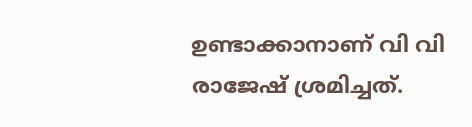ഉണ്ടാക്കാനാണ് വി വി രാജേഷ് ശ്രമിച്ചത്.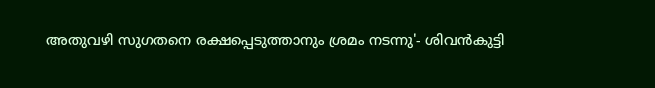അതുവഴി സുഗതനെ രക്ഷപ്പെടുത്താനും ശ്രമം നടന്നു'- ശിവന്‍കുട്ടി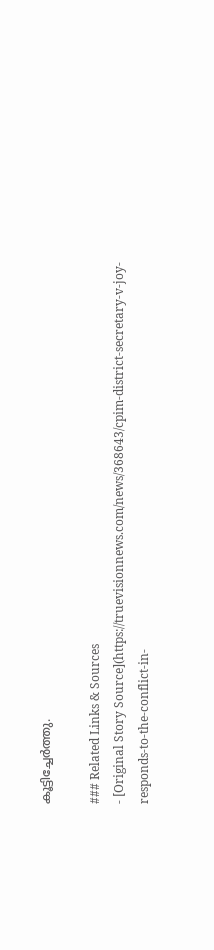കൂട്ടിച്ചേര്‍ത്തു.

### Related Links & Sources
- [Original Story Source](https://truevisionnews.com/news/368643/cpim-district-secretary-v-joy-responds-to-the-conflict-in-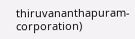thiruvananthapuram-corporation)